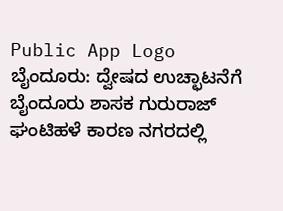Public App Logo
ಬೈಂದೂರು: ದ್ವೇಷದ ಉಚ್ಛಾಟನೆಗೆ ಬೈಂದೂರು ಶಾಸಕ ಗುರುರಾಜ್ ಘಂಟಿಹಳೆ ಕಾರಣ ನಗರದಲ್ಲಿ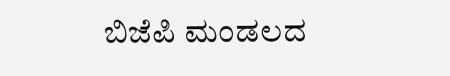ಬಿಜೆಪಿ ಮಂಡಲದ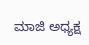ಮಾಜಿ ಅಧ್ಯಕ್ಷ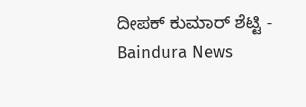ದೀಪಕ್ ಕುಮಾರ್ ಶೆಟ್ಟಿ - Baindura News